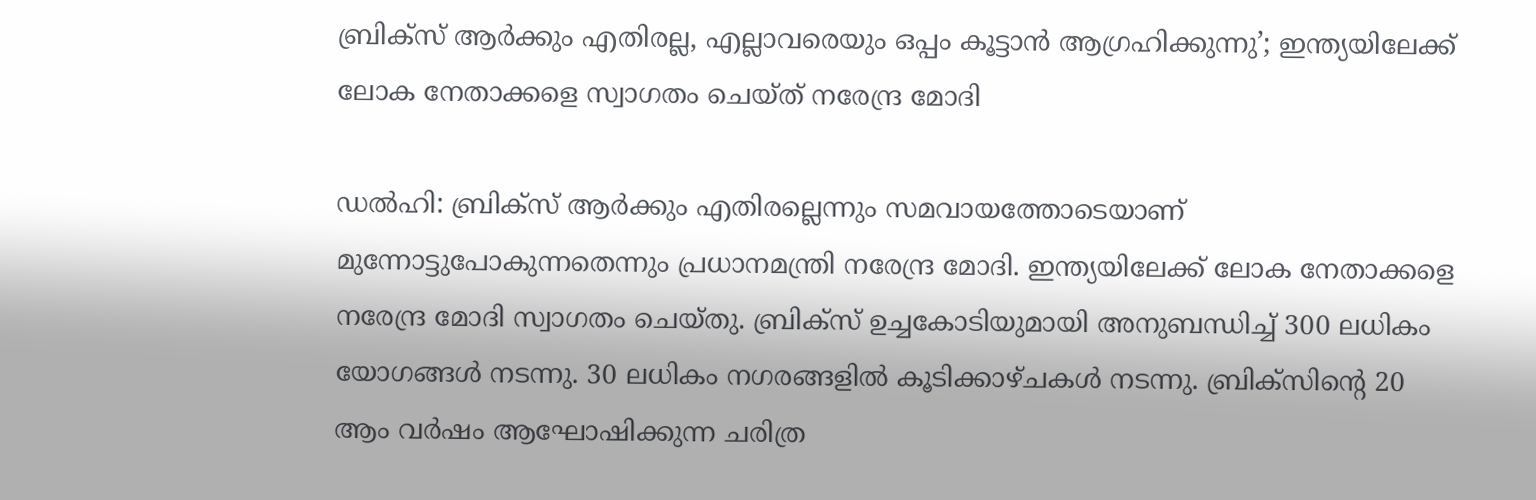ബ്രിക്സ് ആർക്കും എതിരല്ല, എല്ലാവരെയും ഒപ്പം കൂട്ടാൻ ആഗ്രഹിക്കുന്നു’; ഇന്ത്യയിലേക്ക് ലോക നേതാക്കളെ സ്വാഗതം ചെയ്ത് നരേന്ദ്ര മോദി

ഡൽഹി: ബ്രിക്സ് ആർക്കും എതിരല്ലെന്നും സമവായത്തോടെയാണ് മുന്നോട്ടുപോകുന്നതെന്നും പ്രധാനമന്ത്രി നരേന്ദ്ര മോദി. ഇന്ത്യയിലേക്ക് ലോക നേതാക്കളെ നരേന്ദ്ര മോദി സ്വാഗതം ചെയ്തു. ബ്രിക്സ് ഉച്ചകോടിയുമായി അനുബന്ധിച്ച് 300 ലധികം യോഗങ്ങൾ നടന്നു. 30 ലധികം നഗരങ്ങളിൽ കൂടിക്കാഴ്ചകൾ നടന്നു. ബ്രിക്സിൻ്റെ 20 ആം വർഷം ആഘോഷിക്കുന്ന ചരിത്ര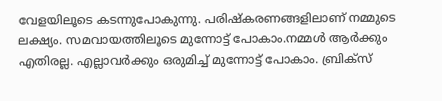വേളയിലൂടെ കടന്നുപോകുന്നു. പരിഷ്കരണങ്ങളിലാണ് നമ്മുടെ ലക്ഷ്യം. സമവായത്തിലൂടെ മുന്നോട്ട് പോകാം.നമ്മൾ ആർക്കും എതിരല്ല. എല്ലാവർക്കും ഒരുമിച്ച് മുന്നോട്ട് പോകാം. ബ്രിക്സ്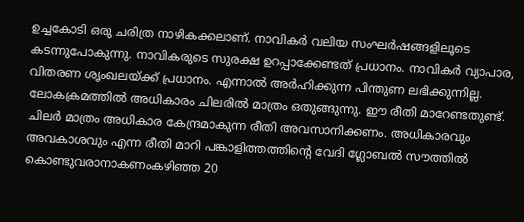ഉച്ചകോടി ഒരു ചരിത്ര നാഴികക്കലാണ്. നാവികർ വലിയ സംഘർഷങ്ങളിലൂടെ കടന്നുപോകുന്നു. നാവികരുടെ സുരക്ഷ ഉറപ്പാക്കേണ്ടത് പ്രധാനം. നാവികർ വ്യാപാര, വിതരണ ശൃംഖലയ്ക്ക് പ്രധാനം. എന്നാൽ അർഹിക്കുന്ന പിന്തുണ ലഭിക്കുന്നില്ല. ലോകക്രമത്തിൽ അധികാരം ചിലരിൽ മാത്രം ഒതുങ്ങുന്നു. ഈ രീതി മാറേണ്ടതുണ്ട്. ചിലർ മാത്രം അധികാര കേന്ദ്രമാകുന്ന രീതി അവസാനിക്കണം. അധികാരവും അവകാശവും എന്ന രീതി മാറി പങ്കാളിത്തത്തിൻ്റെ വേദി ഗ്ലോബൽ സൗത്തിൽ കൊണ്ടുവരാനാകണംകഴിഞ്ഞ 20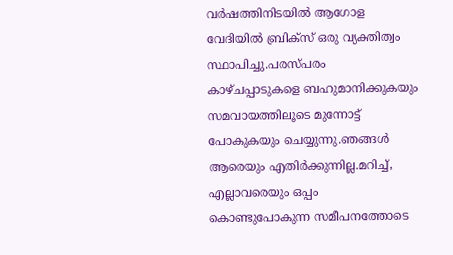വർഷത്തിനിടയിൽ ആഗോള വേദിയിൽ ബ്രിക്സ് ഒരു വ്യക്തിത്വം സ്ഥാപിച്ചു.പരസ്പരം കാഴ്ചപ്പാടുകളെ ബഹുമാനിക്കുകയും സമവായത്തിലൂടെ മുന്നോട്ട് പോകുകയും ചെയ്യുന്നു.ഞങ്ങൾ ആരെയും എതിർക്കുന്നില്ല.മറിച്ച്, എല്ലാവരെയും ഒപ്പം കൊണ്ടുപോകുന്ന സമീപനത്തോടെ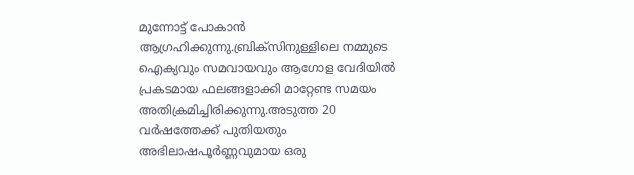മുന്നോട്ട് പോകാൻ ആഗ്രഹിക്കുന്നു.ബ്രിക്സിനുള്ളിലെ നമ്മുടെ ഐക്യവും സമവായവും ആഗോള വേദിയിൽ പ്രകടമായ ഫലങ്ങളാക്കി മാറ്റേണ്ട സമയം അതിക്രമിച്ചിരിക്കുന്നു.അടുത്ത 20 വർഷത്തേക്ക് പുതിയതും അഭിലാഷപൂർണ്ണവുമായ ഒരു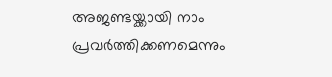അജണ്ടയ്ക്കായി നാം പ്രവർത്തിക്കണമെന്നും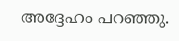അദ്ദേഹം പറഞ്ഞു.